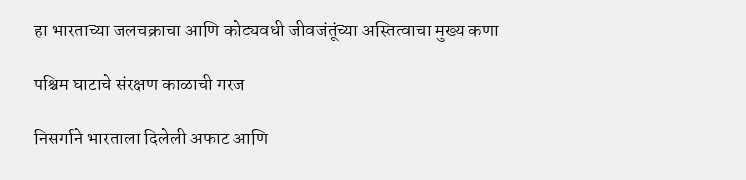हा भारताच्या जलचक्राचा आणि कोट्यवधी जीवजंतूंच्या अस्तित्वाचा मुख्य कणा

पश्चिम घाटाचे संरक्षण काळाची गरज

निसर्गाने भारताला दिलेली अफाट आणि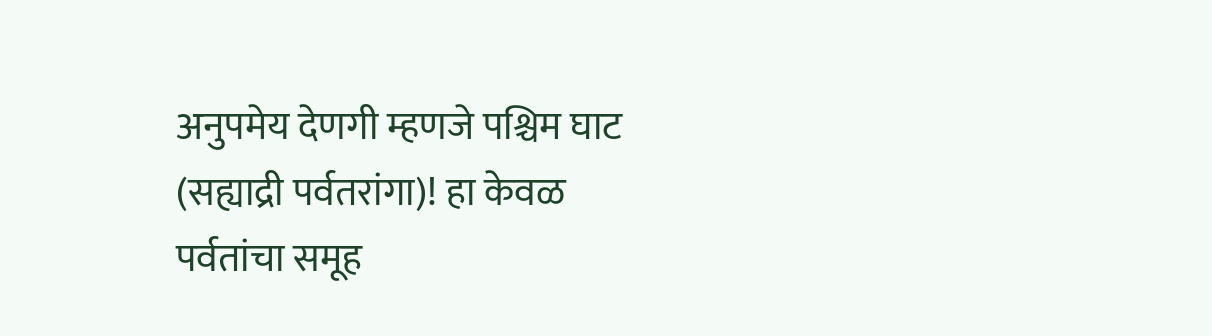अनुपमेय देणगी म्हणजे पश्चिम घाट (सह्याद्री पर्वतरांगा)! हा केवळ पर्वतांचा समूह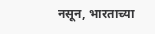नसून, भारताच्या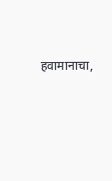हवामानाचा,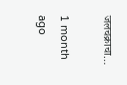जलचक्राचा…

1 month ago